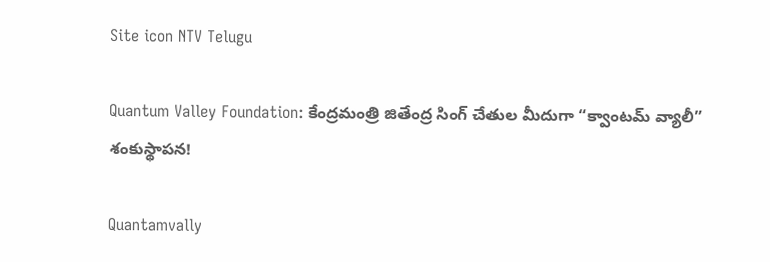Site icon NTV Telugu

Quantum Valley Foundation: కేంద్రమంత్రి జితేంద్ర సింగ్ చేతుల మీదుగా “క్వాంటమ్ వ్యాలీ” శంకుస్థాపన!

Quantamvally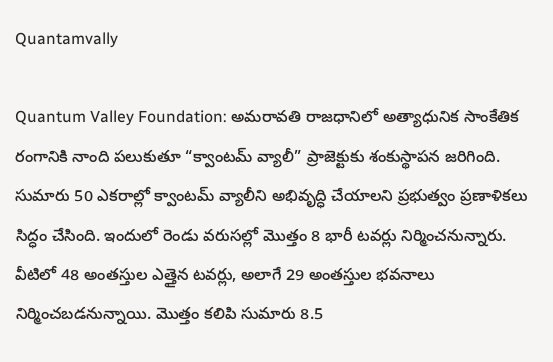Quantamvally

Quantum Valley Foundation: అమరావతి రాజధానిలో అత్యాధునిక సాంకేతిక రంగానికి నాంది పలుకుతూ “క్వాంటమ్ వ్యాలీ” ప్రాజెక్టుకు శంకుస్థాపన జరిగింది. సుమారు 50 ఎకరాల్లో క్వాంటమ్ వ్యాలీని అభివృద్ధి చేయాలని ప్రభుత్వం ప్రణాళికలు సిద్ధం చేసింది. ఇందులో రెండు వరుసల్లో మొత్తం 8 భారీ టవర్లు నిర్మించనున్నారు. వీటిలో 48 అంతస్తుల ఎత్తైన టవర్లు, అలాగే 29 అంతస్తుల భవనాలు నిర్మించబడనున్నాయి. మొత్తం కలిపి సుమారు 8.5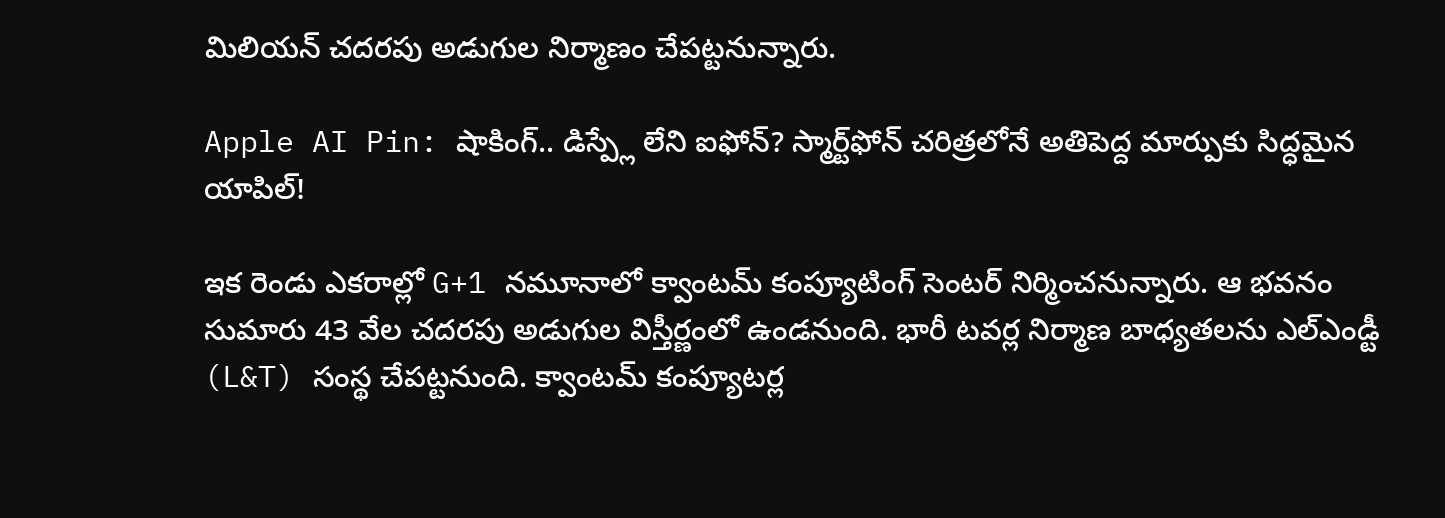మిలియన్ చదరపు అడుగుల నిర్మాణం చేపట్టనున్నారు.

Apple AI Pin: షాకింగ్.. డిస్ప్లే లేని ఐఫోన్? స్మార్ట్‌ఫోన్ చరిత్రలోనే అతిపెద్ద మార్పుకు సిద్ధమైన యాపిల్!

ఇక రెండు ఎకరాల్లో G+1 నమూనాలో క్వాంటమ్ కంప్యూటింగ్ సెంటర్ నిర్మించనున్నారు. ఆ భవనం సుమారు 43 వేల చదరపు అడుగుల విస్తీర్ణంలో ఉండనుంది. భారీ టవర్ల నిర్మాణ బాధ్యతలను ఎల్ఎండ్టీ (L&T) సంస్థ చేపట్టనుంది. క్వాంటమ్ కంప్యూటర్ల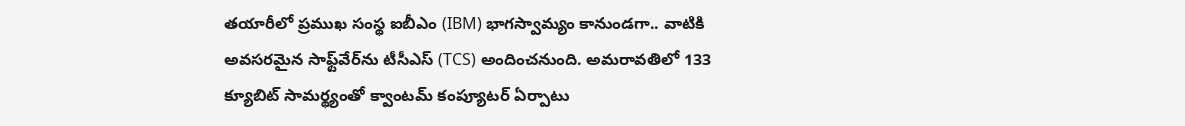తయారీలో ప్రముఖ సంస్థ ఐబీఎం (IBM) భాగస్వామ్యం కానుండగా.. వాటికి అవసరమైన సాఫ్ట్‌వేర్‌ను టీసీఎస్ (TCS) అందించనుంది. అమరావతిలో 133 క్యూబిట్ సామర్థ్యంతో క్వాంటమ్ కంప్యూటర్ ఏర్పాటు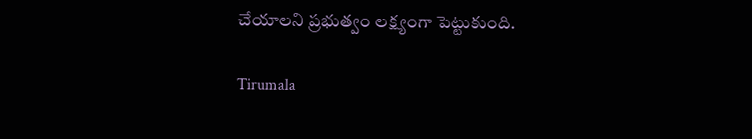చేయాలని ప్రభుత్వం లక్ష్యంగా పెట్టుకుంది.

Tirumala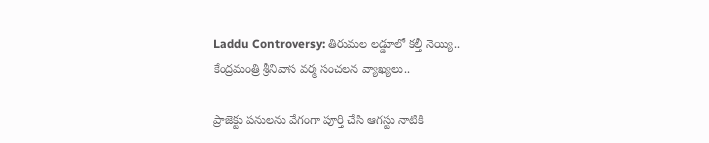Laddu Controversy: తిరుమల లడ్డూలో కల్తీ నెయ్యి.. కేంద్రమంత్రి శ్రీనివాస వర్మ సంచలన వ్యాఖ్యలు‌..

ప్రాజెక్టు పనులను వేగంగా పూర్తి చేసి ఆగస్టు నాటికి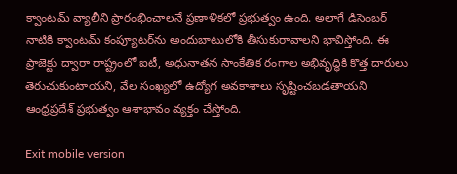క్వాంటమ్ వ్యాలీని ప్రారంభించాలనే ప్రణాళికలో ప్రభుత్వం ఉంది. అలాగే డిసెంబర్ నాటికి క్వాంటమ్ కంప్యూటర్‌ను అందుబాటులోకి తీసుకురావాలని భావిస్తోంది. ఈ ప్రాజెక్టు ద్వారా రాష్ట్రంలో ఐటీ, అధునాతన సాంకేతిక రంగాల అభివృద్ధికి కొత్త దారులు తెరుచుకుంటాయని, వేల సంఖ్యలో ఉద్యోగ అవకాశాలు సృష్టించబడతాయని ఆంధ్రప్రదేశ్ ప్రభుత్వం ఆశాభావం వ్యక్తం చేస్తోంది.

Exit mobile version